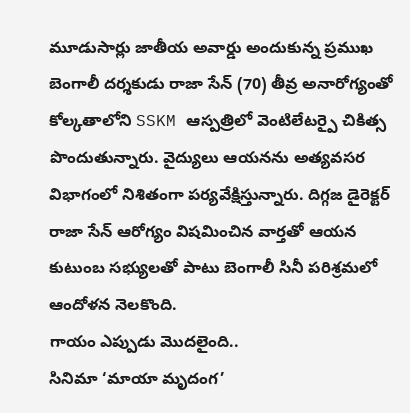మూడుసార్లు జాతీయ అవార్డు అందుకున్న ప్రముఖ బెంగాలీ దర్శకుడు రాజా సేన్ (70) తీవ్ర అనారోగ్యంతో కోల్కతాలోని SSKM ఆస్పత్రిలో వెంటిలేటర్పై చికిత్స పొందుతున్నారు. వైద్యులు ఆయనను అత్యవసర విభాగంలో నిశితంగా పర్యవేక్షిస్తున్నారు. దిగ్గజ డైరెక్టర్ రాజా సేన్ ఆరోగ్యం విషమించిన వార్తతో ఆయన కుటుంబ సభ్యులతో పాటు బెంగాలీ సినీ పరిశ్రమలో ఆందోళన నెలకొంది.
గాయం ఎప్పుడు మొదలైంది..
సినిమా ‘మాయా మృదంగ’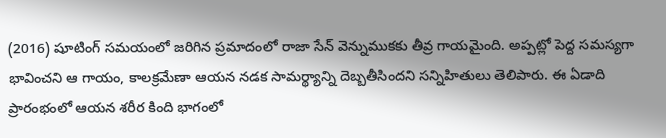(2016) షూటింగ్ సమయంలో జరిగిన ప్రమాదంలో రాజా సేన్ వెన్నుముకకు తీవ్ర గాయమైంది. అప్పట్లో పెద్ద సమస్యగా భావించని ఆ గాయం, కాలక్రమేణా ఆయన నడక సామర్థ్యాన్ని దెబ్బతీసిందని సన్నిహితులు తెలిపారు. ఈ ఏడాది ప్రారంభంలో ఆయన శరీర కింది భాగంలో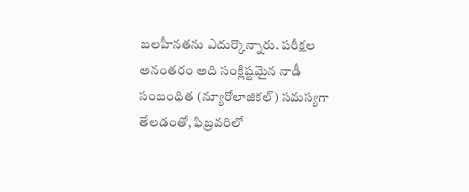బలహీనతను ఎదుర్కొన్నారు. పరీక్షల అనంతరం అది సంక్లిష్టమైన నాడీ సంబంధిత (న్యూరోలాజికల్) సమస్యగా తేలడంతో, ఫిబ్రవరిలో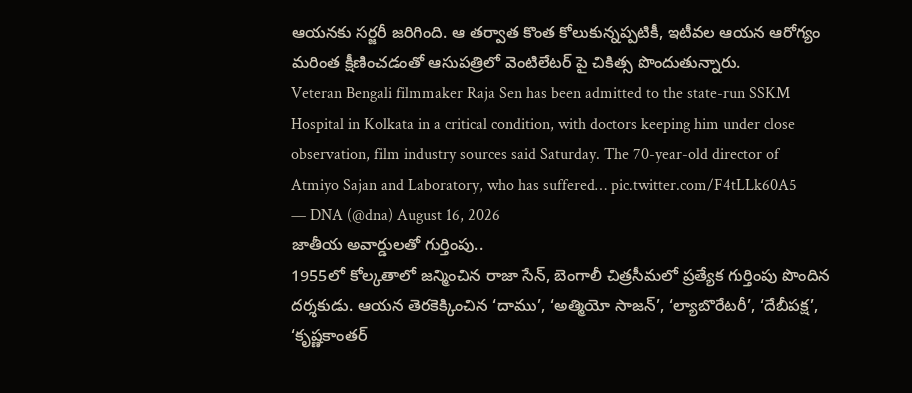ఆయనకు సర్జరీ జరిగింది. ఆ తర్వాత కొంత కోలుకున్నప్పటికీ, ఇటీవల ఆయన ఆరోగ్యం మరింత క్షీణించడంతో ఆసుపత్రిలో వెంటిలేటర్ పై చికిత్స పొందుతున్నారు.
Veteran Bengali filmmaker Raja Sen has been admitted to the state-run SSKM Hospital in Kolkata in a critical condition, with doctors keeping him under close observation, film industry sources said Saturday. The 70-year-old director of Atmiyo Sajan and Laboratory, who has suffered… pic.twitter.com/F4tLLk60A5
— DNA (@dna) August 16, 2026
జాతీయ అవార్డులతో గుర్తింపు..
1955లో కోల్కతాలో జన్మించిన రాజా సేన్, బెంగాలీ చిత్రసీమలో ప్రత్యేక గుర్తింపు పొందిన దర్శకుడు. ఆయన తెరకెక్కించిన ‘దాము’, ‘అత్మియో సాజన్’, ‘ల్యాబొరేటరీ’, ‘దేబీపక్ష’, ‘కృష్ణకాంతర్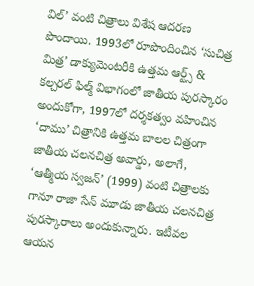విల్’ వంటి చిత్రాలు విశేష ఆదరణ పొందాయి. 1993లో రూపొందించిన ‘సుచిత్ర మిత్ర’ డాక్యుమెంటరీకి ఉత్తమ ఆర్ట్స్ & కల్చరల్ ఫిల్మ్ విభాగంలో జాతీయ పురస్కారం అందుకోగా, 1997లో దర్శకత్వం వహించిన ‘దాము’ చిత్రానికి ఉత్తమ బాలల చిత్రంగా జాతీయ చలనచిత్ర అవార్డు, అలాగే, ‘ఆత్మీయ స్వజన్’ (1999) వంటి చిత్రాలకు గానూ రాజా సేన్ మూడు జాతీయ చలనచిత్ర పురస్కారాలు అందుకున్నారు. ఇటీవల ఆయన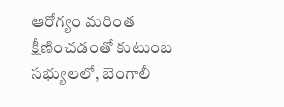ఆరోగ్యం మరింత క్షీణించడంతో కుటుంబ సభ్యులలో, బెంగాలీ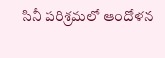సినీ పరిశ్రమలో ఆందోళన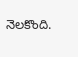నెలకొంది.